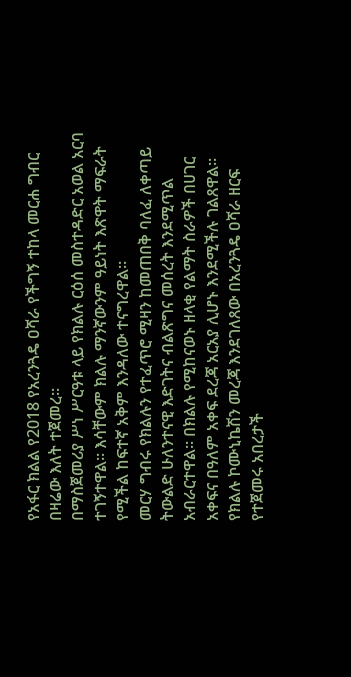የአፋር ክልል የ2018 የአረንጓዴ ዐሻራ የችግኝ ተከላ መርሐ ግብር በዛሬው እለት ተጀመረ።
በማስጀመሪያ ሥነ ሥርዓቱ ላይ የክልሉ ርዕሰ መስተዳድር አወል አርባ ተገኝተዋል። እሳቸውም ክልሉ ማንኛውንም ዓይነት እጽዋት ማፍራት የሚችል ከፍተኛ አቅም እንዳለው ተናግረዋል።
መርሃ ግብሩ የክልሉን የተፈጥሮ ሚዛን ከመጠበቅ ባለፈ ለቀጣይ ትውልድ ሁለንተናዊ እድገትና ብልጽግና መሰረት እንደሚጥል አብራርተዋል። በክልሉ የሚከናወኑ ዘላቂ የልማት ስራዎች በሀገር አቀፍና በዓለም አቀፍ ደረጃ አርአያ ሊሆኑ እንደሚችሉ ገልጸዋል።
የክልሉ ኮሙኒኬሽን መረጃ እንደገለጸው በአረንጓዴ ዐሻራ ዘርፍ የተጀመሩ አበረታች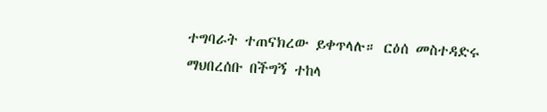ተግባራት ተጠናክረው ይቀጥላሉ። ርዕሰ መስተዳድሩ ማህበረሰቡ በችግኝ ተከላ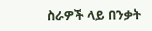ስራዎች ላይ በንቃት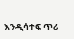እንዲሳተፍ ጥሪ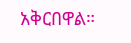አቅርበዋል።